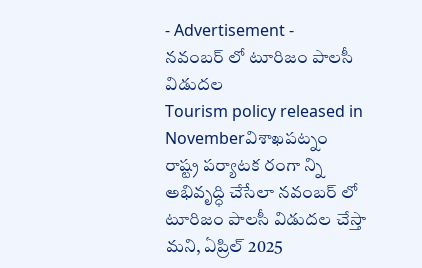- Advertisement -
నవంబర్ లో టూరిజం పాలసీ విడుదల
Tourism policy released in Novemberవిశాఖపట్నం
రాష్ట్ర పర్యాటక రంగా న్ని అభివృద్ధి చేసేలా నవంబర్ లో టూరిజం పాలసీ విడుదల చేస్తా మని, ఏప్రిల్ 2025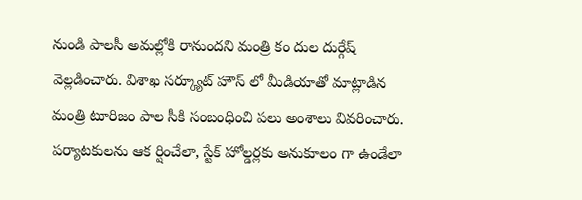నుండి పాలసీ అమల్లోకి రానుందని మంత్రి కం దుల దుర్గేష్ వెల్లడించారు. విశాఖ సర్క్యూట్ హౌస్ లో మీడియాతో మాట్లాడిన మంత్రి టూరిజం పాల సీకి సంబంధించి పలు అంశాలు వివరించారు. పర్యాటకులను ఆక ర్షించేలా, స్టేక్ హోల్డర్లకు అనుకూలం గా ఉండేలా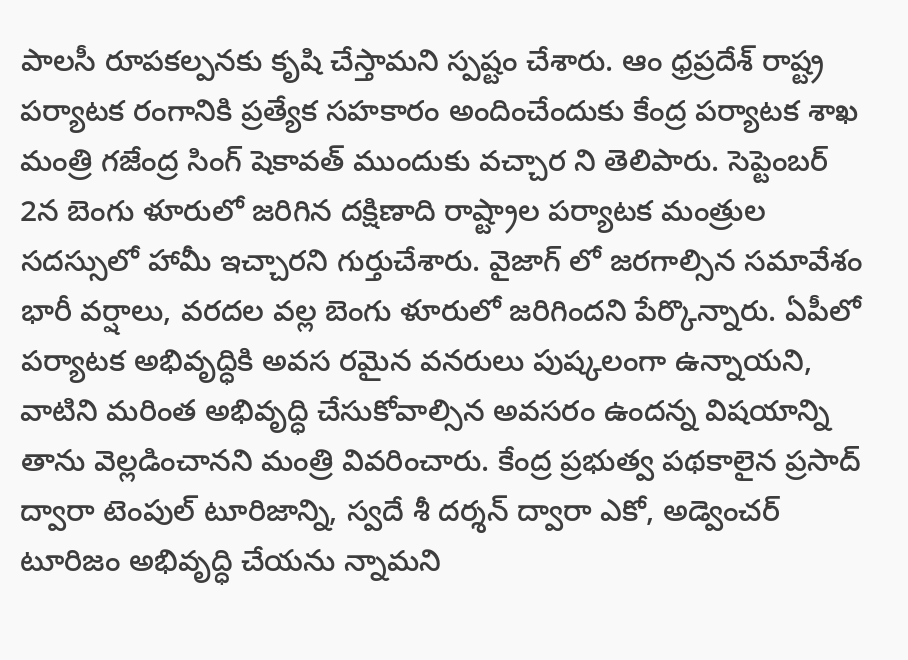పాలసీ రూపకల్పనకు కృషి చేస్తామని స్పష్టం చేశారు. ఆం ధ్రప్రదేశ్ రాష్ట్ర పర్యాటక రంగానికి ప్రత్యేక సహకారం అందించేందుకు కేంద్ర పర్యాటక శాఖ మంత్రి గజేంద్ర సింగ్ షెకావత్ ముందుకు వచ్చార ని తెలిపారు. సెప్టెంబర్ 2న బెంగు ళూరులో జరిగిన దక్షిణాది రాష్ట్రాల పర్యాటక మంత్రుల సదస్సులో హామీ ఇచ్చారని గుర్తుచేశారు. వైజాగ్ లో జరగాల్సిన సమావేశం భారీ వర్షాలు, వరదల వల్ల బెంగు ళూరులో జరిగిందని పేర్కొన్నారు. ఏపీలో పర్యాటక అభివృద్ధికి అవస రమైన వనరులు పుష్కలంగా ఉన్నాయని, వాటిని మరింత అభివృద్ధి చేసుకోవాల్సిన అవసరం ఉందన్న విషయాన్ని తాను వెల్లడించానని మంత్రి వివరించారు. కేంద్ర ప్రభుత్వ పథకాలైన ప్రసాద్ ద్వారా టెంపుల్ టూరిజాన్ని, స్వదే శీ దర్శన్ ద్వారా ఎకో, అడ్వెంచర్ టూరిజం అభివృద్ధి చేయను న్నామని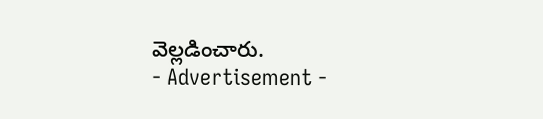వెల్లడించారు.
- Advertisement -